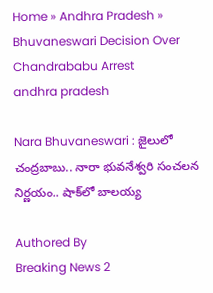Home » Andhra Pradesh » Bhuvaneswari Decision Over Chandrababu Arrest
andhra pradesh

Nara Bhuvaneswari : జైలులో చంద్రబాబు.. నారా భువనేశ్వరి సంచలన నిర్ణయం.. షాక్‌లో బాలయ్య

Authored By
Breaking News 2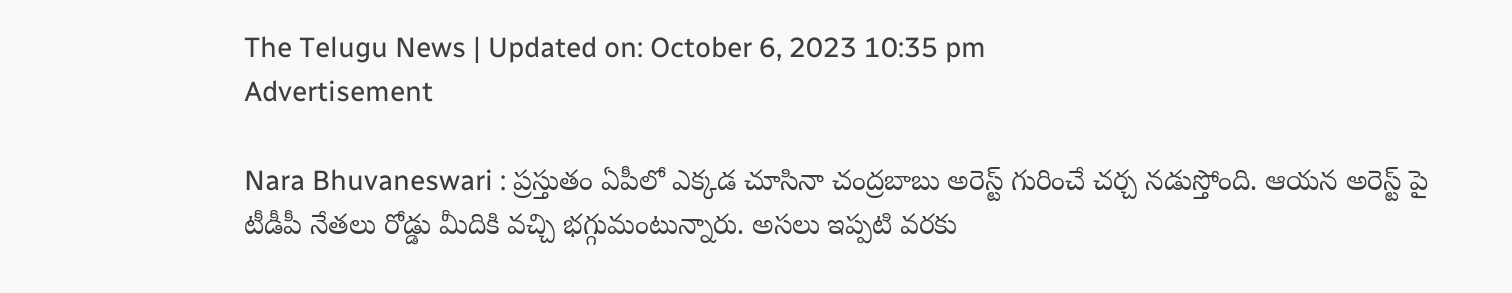The Telugu News | Updated on: October 6, 2023 10:35 pm
Advertisement

Nara Bhuvaneswari : ప్రస్తుతం ఏపీలో ఎక్కడ చూసినా చంద్రబాబు అరెస్ట్ గురించే చర్చ నడుస్తోంది. ఆయన అరెస్ట్ పై టీడీపీ నేతలు రోడ్డు మీదికి వచ్చి భగ్గుమంటున్నారు. అసలు ఇప్పటి వరకు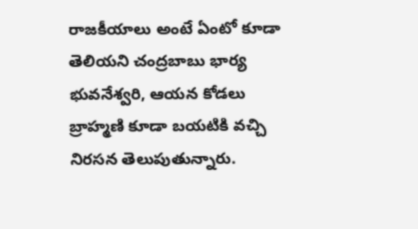రాజకీయాలు అంటే ఏంటో కూడా తెలియని చంద్రబాబు భార్య భువనేశ్వరి, ఆయన కోడలు బ్రాహ్మణి కూడా బయటికి వచ్చి నిరసన తెలుపుతున్నారు.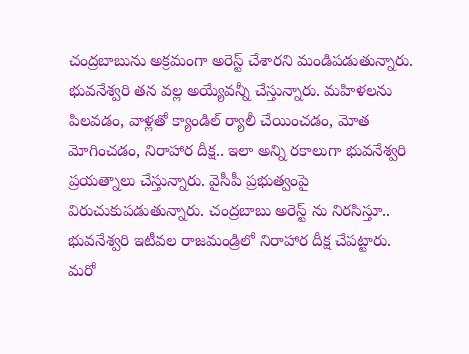చంద్రబాబును అక్రమంగా అరెస్ట్ చేశారని మండిపడుతున్నారు. భువనేశ్వరి తన వల్ల అయ్యేవన్నీ చేస్తున్నారు. మహిళలను పిలవడం, వాళ్లతో క్యాండిల్ ర్యాలీ చేయించడం, మోత మోగించడం, నిరాహార దీక్ష.. ఇలా అన్ని రకాలుగా భువనేశ్వరి ప్రయత్నాలు చేస్తున్నారు. వైసీపీ ప్రభుత్వంపై విరుచుకుపడుతున్నారు. చంద్రబాబు అరెస్ట్ ను నిరసిస్తూ.. భువనేశ్వరి ఇటీవల రాజమండ్రిలో నిరాహార దీక్ష చేపట్టారు. మరో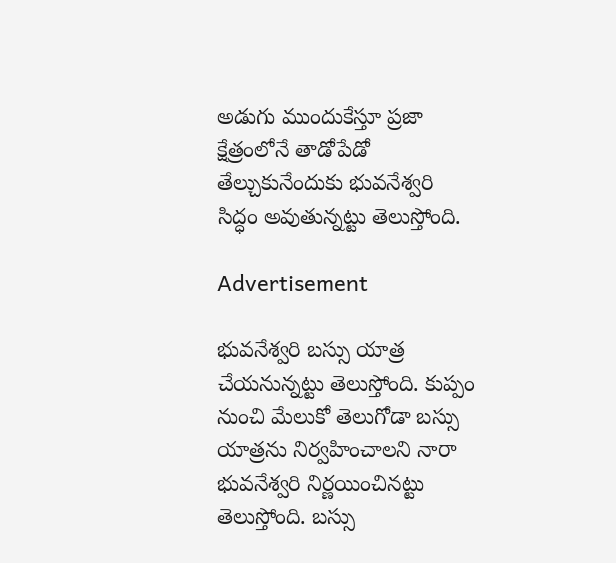అడుగు ముందుకేస్తూ ప్రజా క్షేత్రంలోనే తాడోపేడో తేల్చుకునేందుకు భువనేశ్వరి సిద్ధం అవుతున్నట్టు తెలుస్తోంది.

Advertisement

భువనేశ్వరి బస్సు యాత్ర చేయనున్నట్టు తెలుస్తోంది. కుప్పం నుంచి మేలుకో తెలుగోడా బస్సు యాత్రను నిర్వహించాలని నారా భువనేశ్వరి నిర్ణయించినట్టు తెలుస్తోంది. బస్సు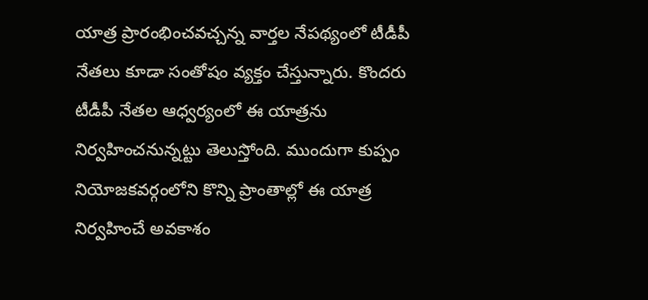యాత్ర ప్రారంభించవచ్చన్న వార్తల నేపథ్యంలో టీడీపీ నేతలు కూడా సంతోషం వ్యక్తం చేస్తున్నారు. కొందరు టీడీపీ నేతల ఆధ్వర్యంలో ఈ యాత్రను నిర్వహించనున్నట్టు తెలుస్తోంది. ముందుగా కుప్పం నియోజకవర్గంలోని కొన్ని ప్రాంతాల్లో ఈ యాత్ర నిర్వహించే అవకాశం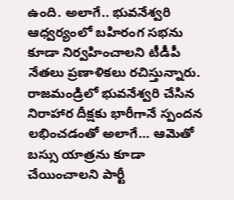ఉంది. అలాగే.. భువనేశ్వరి ఆధ్వర్యంలో బహిరంగ సభను కూడా నిర్వహించాలని టీడీపీ నేతలు ప్రణాళికలు రచిస్తున్నారు. రాజమండ్రిలో భువనేశ్వరి చేసిన నిరాహార దీక్షకు భారీగానే స్పందన లభించడంతో అలాగే… ఆమెతో బస్సు యాత్రను కూడా చేయించాలని పార్టీ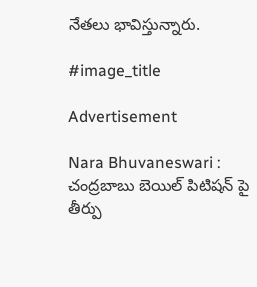నేతలు భావిస్తున్నారు.

#image_title

Advertisement

Nara Bhuvaneswari : చంద్రబాబు బెయిల్ పిటిషన్ పై తీర్పు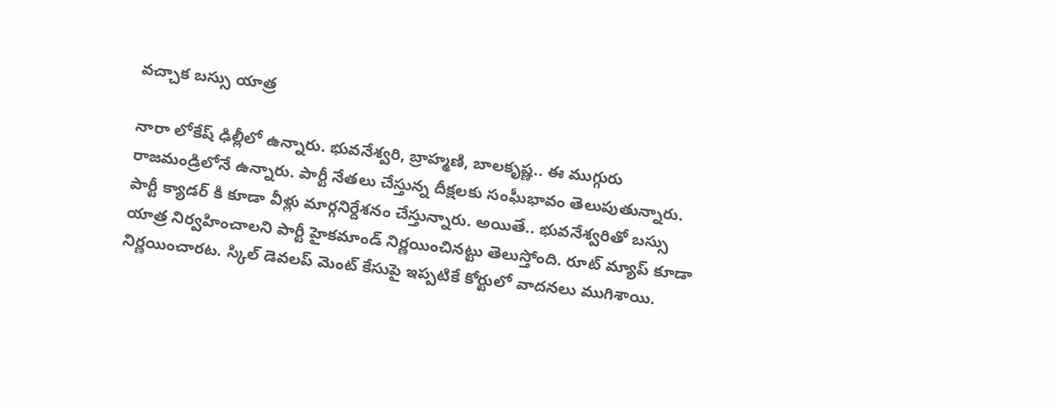వచ్చాక బస్సు యాత్ర

నారా లోకేష్ ఢిల్లీలో ఉన్నారు. భువనేశ్వరి, బ్రాహ్మణి, బాలకృష్ణ.. ఈ ముగ్గురు రాజమండ్రిలోనే ఉన్నారు. పార్టీ నేతలు చేస్తున్న దీక్షలకు సంఘీభావం తెలుపుతున్నారు. పార్టీ క్యాడర్ కి కూడా వీళ్లు మార్గనిర్దేశనం చేస్తున్నారు. అయితే.. భువనేశ్వరితో బస్సు యాత్ర నిర్వహించాలని పార్టీ హైకమాండ్ నిర్ణయించినట్టు తెలుస్తోంది. రూట్ మ్యాప్ కూడా నిర్ణయించారట. స్కిల్ డెవలప్ మెంట్ కేసుపై ఇప్పటికే కోర్టులో వాదనలు ముగిశాయి.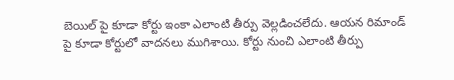బెయిల్ పై కూడా కోర్టు ఇంకా ఎలాంటి తీర్పు వెల్లడించలేదు. ఆయన రిమాండ్ పై కూడా కోర్టులో వాదనలు ముగిశాయి. కోర్టు నుంచి ఎలాంటి తీర్పు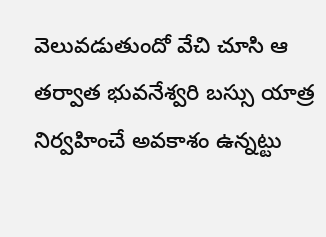వెలువడుతుందో వేచి చూసి ఆ తర్వాత భువనేశ్వరి బస్సు యాత్ర నిర్వహించే అవకాశం ఉన్నట్టు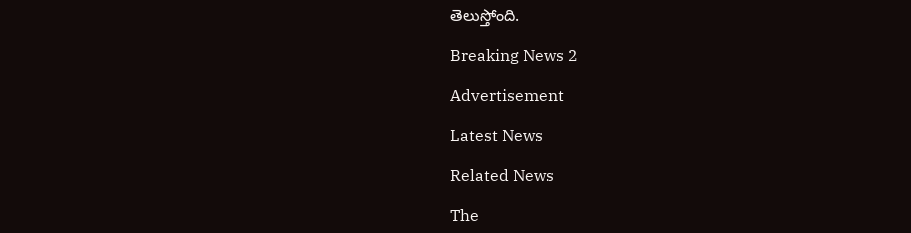తెలుస్తోంది.

Breaking News 2

Advertisement

Latest News

Related News

The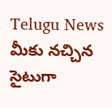Telugu News మీకు నచ్చిన సైటుగా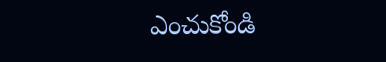ఎంచుకోండి